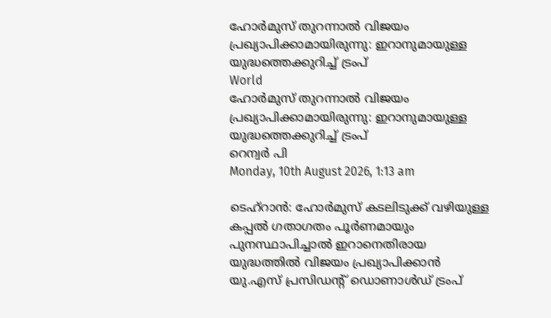ഹോര്‍മുസ് തുറന്നാല്‍ വിജയം പ്രഖ്യാപിക്കാമായിരുന്നു: ഇറാനുമായുള്ള യുദ്ധത്തെക്കുറിച്ച് ട്രംപ്
World
ഹോര്‍മുസ് തുറന്നാല്‍ വിജയം പ്രഖ്യാപിക്കാമായിരുന്നു: ഇറാനുമായുള്ള യുദ്ധത്തെക്കുറിച്ച് ട്രംപ്
റെന്വര്‍ പി
Monday, 10th August 2026, 1:13 am

ടെഹ്റാന്‍: ഹോര്‍മുസ് കടലിടുക്ക് വഴിയുള്ള കപ്പല്‍ ഗതാഗതം പൂര്‍ണമായും പുനസ്ഥാപിച്ചാല്‍ ഇറാനെതിരായ യുദ്ധത്തില്‍ വിജയം പ്രഖ്യാപിക്കാന്‍ യു.എസ് പ്രസിഡന്റ് ഡൊണാള്‍ഡ് ട്രംപ്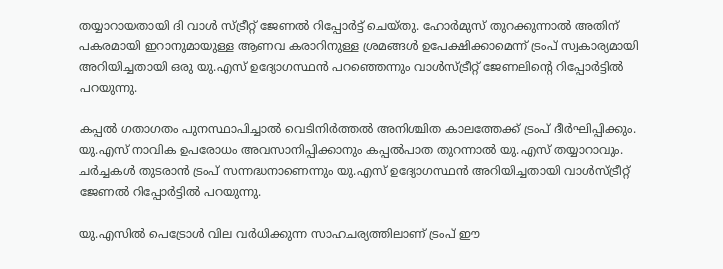തയ്യാറായതായി ദി വാള്‍ സ്ട്രീറ്റ് ജേണല്‍ റിപ്പോര്‍ട്ട് ചെയ്തു. ഹോര്‍മുസ് തുറക്കുന്നാല്‍ അതിന് പകരമായി ഇറാനുമായുള്ള ആണവ കരാറിനുള്ള ശ്രമങ്ങള്‍ ഉപേക്ഷിക്കാമെന്ന് ട്രംപ് സ്വകാര്യമായി അറിയിച്ചതായി ഒരു യു.എസ് ഉദ്യോഗസ്ഥന്‍ പറഞ്ഞെന്നും വാള്‍സ്ട്രീറ്റ് ജേണലിന്റെ റിപ്പോര്‍ട്ടില്‍ പറയുന്നു.

കപ്പല്‍ ഗതാഗതം പുനസ്ഥാപിച്ചാല്‍ വെടിനിര്‍ത്തല്‍ അനിശ്ചിത കാലത്തേക്ക് ട്രംപ് ദീര്‍ഘിപ്പിക്കും. യു.എസ് നാവിക ഉപരോധം അവസാനിപ്പിക്കാനും കപ്പല്‍പാത തുറന്നാല്‍ യു.എസ് തയ്യാറാവും. ചര്‍ച്ചകള്‍ തുടരാന്‍ ട്രംപ് സന്നദ്ധനാണെന്നും യു.എസ് ഉദ്യോഗസ്ഥന്‍ അറിയിച്ചതായി വാള്‍സ്ട്രീറ്റ് ജേണല്‍ റിപ്പോര്‍ട്ടില്‍ പറയുന്നു.

യു.എസില്‍ പെട്രോള്‍ വില വര്‍ധിക്കുന്ന സാഹചര്യത്തിലാണ് ട്രംപ് ഈ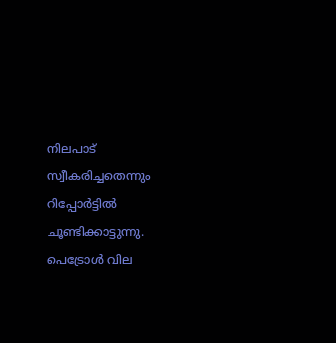നിലപാട് സ്വീകരിച്ചതെന്നും റിപ്പോര്‍ട്ടില്‍ ചൂണ്ടിക്കാട്ടുന്നു. പെട്രോള്‍ വില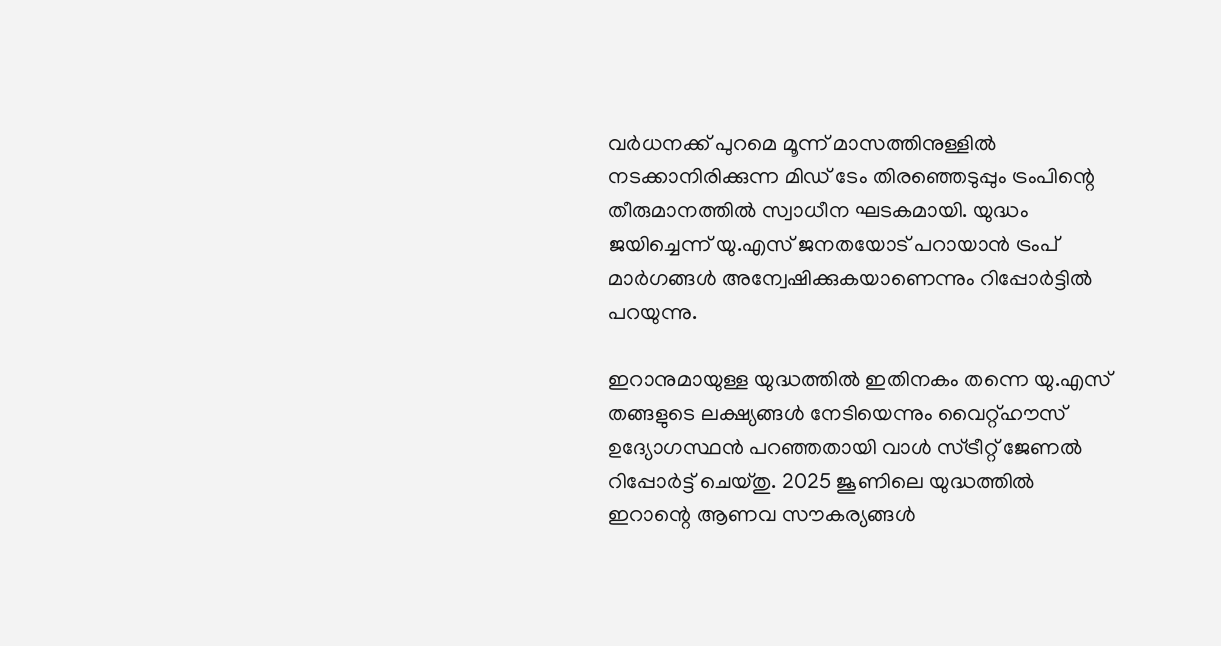വര്‍ധനക്ക് പുറമെ മൂന്ന് മാസത്തിനുള്ളില്‍ നടക്കാനിരിക്കുന്ന മിഡ് ടേം തിരഞ്ഞെടുപ്പും ട്രംപിന്റെ തീരുമാനത്തില്‍ സ്വാധീന ഘടകമായി. യുദ്ധം ജയിച്ചെന്ന് യു.എസ് ജനതയോട് പറായാന്‍ ട്രംപ് മാര്‍ഗങ്ങള്‍ അന്വേഷിക്കുകയാണെന്നും റിപ്പോര്‍ട്ടില്‍ പറയുന്നു.

ഇറാനുമായുള്ള യുദ്ധത്തില്‍ ഇതിനകം തന്നെ യു.എസ് തങ്ങളുടെ ലക്ഷ്യങ്ങള്‍ നേടിയെന്നും വൈറ്റ്ഹൗസ് ഉദ്യോഗസ്ഥന്‍ പറഞ്ഞതായി വാള്‍ സ്ട്രീറ്റ് ജേണല്‍ റിപ്പോര്‍ട്ട് ചെയ്തു. 2025 ജൂണിലെ യുദ്ധത്തില്‍ ഇറാന്റെ ആണവ സൗകര്യങ്ങള്‍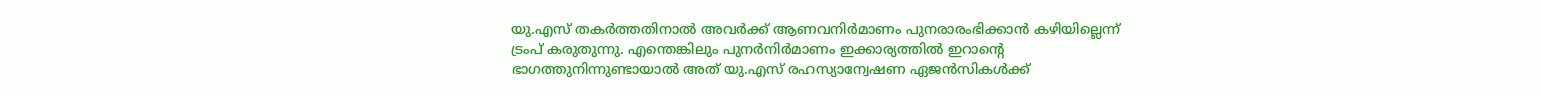യു.എസ് തകര്‍ത്തതിനാല്‍ അവര്‍ക്ക് ആണവനിര്‍മാണം പുനരാരംഭിക്കാന്‍ കഴിയില്ലെന്ന് ട്രംപ് കരുതുന്നു. എന്തെങ്കിലും പുനര്‍നിര്‍മാണം ഇക്കാര്യത്തില്‍ ഇറാന്റെ ഭാഗത്തുനിന്നുണ്ടായാല്‍ അത് യു.എസ് രഹസ്യാന്വേഷണ ഏജന്‍സികള്‍ക്ക്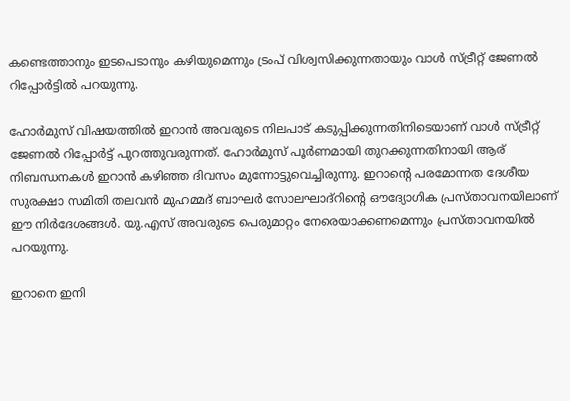കണ്ടെത്താനും ഇടപെടാനും കഴിയുമെന്നും ട്രംപ് വിശ്വസിക്കുന്നതായും വാള്‍ സ്ട്രീറ്റ് ജേണല്‍ റിപ്പോര്‍ട്ടില്‍ പറയുന്നു.

ഹോര്‍മുസ് വിഷയത്തില്‍ ഇറാന്‍ അവരുടെ നിലപാട് കടുപ്പിക്കുന്നതിനിടെയാണ് വാള്‍ സ്ട്രീറ്റ് ജേണല്‍ റിപ്പോര്‍ട്ട് പുറത്തുവരുന്നത്. ഹോര്‍മുസ് പൂര്‍ണമായി തുറക്കുന്നതിനായി ആര് നിബന്ധനകള്‍ ഇറാന്‍ കഴിഞ്ഞ ദിവസം മുന്നോട്ടുവെച്ചിരുന്നു. ഇറാന്റെ പരമോന്നത ദേശീയ സുരക്ഷാ സമിതി തലവന്‍ മുഹമ്മദ് ബാഘര്‍ സോലഘാദ്‌റിന്റെ ഔദ്യോഗിക പ്രസ്താവനയിലാണ് ഈ നിര്‍ദേശങ്ങള്‍. യു.എസ് അവരുടെ പെരുമാറ്റം നേരെയാക്കണമെന്നും പ്രസ്താവനയില്‍ പറയുന്നു.

ഇറാനെ ഇനി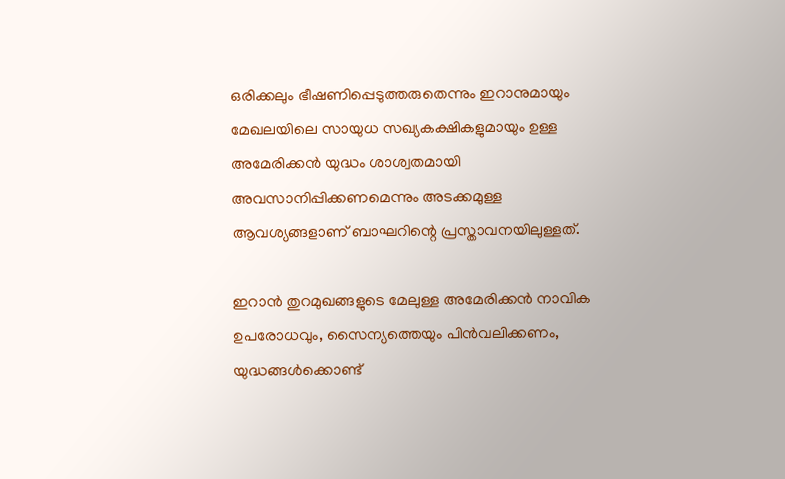ഒരിക്കലും ഭീഷണിപ്പെടുത്തരുതെന്നും ഇറാനുമായും മേഖലയിലെ സായുധ സഖ്യകക്ഷികളുമായും ഉള്ള അമേരിക്കന്‍ യുദ്ധം ശാശ്വതമായി അവസാനിപ്പിക്കണമെന്നും അടക്കമുള്ള ആവശ്യങ്ങളാണ് ബാഘറിന്റെ പ്രസ്താവനയിലുള്ളത്.

ഇറാന്‍ തുറമുഖങ്ങളുടെ മേലുള്ള അമേരിക്കന്‍ നാവിക ഉപരോധവും, സൈന്യത്തെയും പിന്‍വലിക്കണം, യുദ്ധങ്ങള്‍ക്കൊണ്ട്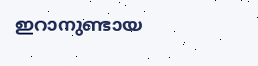ഇറാനുണ്ടായ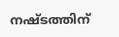നഷ്ടത്തിന്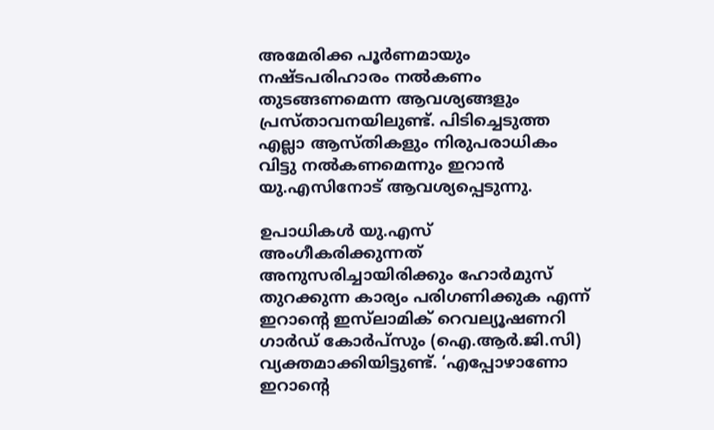അമേരിക്ക പൂര്‍ണമായും നഷ്ടപരിഹാരം നല്‍കണം തുടങ്ങണമെന്ന ആവശ്യങ്ങളും പ്രസ്താവനയിലുണ്ട്. പിടിച്ചെടുത്ത എല്ലാ ആസ്തികളും നിരുപരാധികം വിട്ടു നല്‍കണമെന്നും ഇറാന്‍ യു.എസിനോട് ആവശ്യപ്പെടുന്നു.

ഉപാധികള്‍ യു.എസ് അംഗീകരിക്കുന്നത് അനുസരിച്ചായിരിക്കും ഹോര്‍മുസ് തുറക്കുന്ന കാര്യം പരിഗണിക്കുക എന്ന് ഇറാന്റെ ഇസ്‌ലാമിക് റെവല്യൂഷണറി ഗാര്‍ഡ് കോര്‍പ്‌സും (ഐ.ആര്‍.ജി.സി) വ്യക്തമാക്കിയിട്ടുണ്ട്. ‘എപ്പോഴാണോ ഇറാന്റെ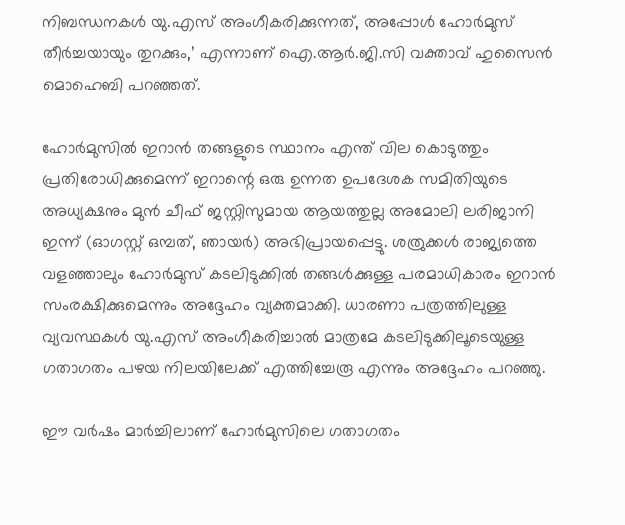നിബന്ധനകള്‍ യു.എസ് അംഗീകരിക്കുന്നത്, അപ്പോള്‍ ഹോര്‍മുസ് തീര്‍ച്ചയായും തുറക്കും,’ എന്നാണ് ഐ.ആര്‍.ജി.സി വക്താവ് ഹുസൈന്‍ മൊഹെബി പറഞ്ഞത്.

ഹോര്‍മുസില്‍ ഇറാന്‍ തങ്ങളുടെ സ്ഥാനം എന്ത് വില കൊടുത്തും പ്രതിരോധിക്കുമെന്ന് ഇറാന്റെ ഒരു ഉന്നത ഉപദേശക സമിതിയുടെ അധ്യക്ഷനും മുന്‍ ചീഫ് ജസ്റ്റിസുമായ ആയത്തുല്ല അമോലി ലരിജാനി ഇന്ന് (ഓഗസ്റ്റ് ഒമ്പത്, ഞായര്‍) അഭിപ്രായപ്പെട്ടു. ശത്രുക്കള്‍ രാജ്യത്തെ വളഞ്ഞാലും ഹോര്‍മുസ് കടലിടുക്കില്‍ തങ്ങള്‍ക്കുള്ള പരമാധികാരം ഇറാന്‍ സംരക്ഷിക്കുമെന്നും അദ്ദേഹം വ്യക്തമാക്കി. ധാരണാ പത്രത്തിലുള്ള വ്യവസ്ഥകള്‍ യു.എസ് അംഗീകരിച്ചാല്‍ മാത്രമേ കടലിടുക്കിലൂടെയുള്ള ഗതാഗതം പഴയ നിലയിലേക്ക് എത്തിച്ചേരൂ എന്നും അദ്ദേഹം പറഞ്ഞു.

ഈ വര്‍ഷം മാര്‍ച്ചിലാണ് ഹോര്‍മുസിലെ ഗതാഗതം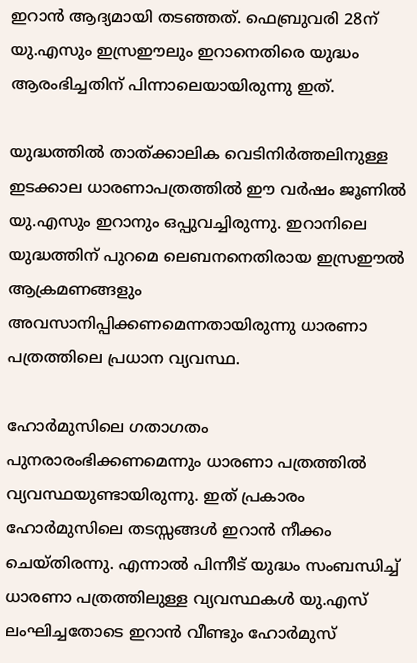ഇറാന്‍ ആദ്യമായി തടഞ്ഞത്. ഫെബ്രുവരി 28ന് യു.എസും ഇസ്രഈലും ഇറാനെതിരെ യുദ്ധം ആരംഭിച്ചതിന് പിന്നാലെയായിരുന്നു ഇത്.

യുദ്ധത്തില്‍ താത്ക്കാലിക വെടിനിര്‍ത്തലിനുള്ള ഇടക്കാല ധാരണാപത്രത്തില്‍ ഈ വര്‍ഷം ജൂണില്‍ യു.എസും ഇറാനും ഒപ്പുവച്ചിരുന്നു. ഇറാനിലെ യുദ്ധത്തിന് പുറമെ ലെബനനെതിരായ ഇസ്രഈല്‍ ആക്രമണങ്ങളും അവസാനിപ്പിക്കണമെന്നതായിരുന്നു ധാരണാ പത്രത്തിലെ പ്രധാന വ്യവസ്ഥ.

ഹോര്‍മുസിലെ ഗതാഗതം പുനരാരംഭിക്കണമെന്നും ധാരണാ പത്രത്തില്‍ വ്യവസ്ഥയുണ്ടായിരുന്നു. ഇത് പ്രകാരം ഹോര്‍മുസിലെ തടസ്സങ്ങള്‍ ഇറാന്‍ നീക്കം ചെയ്തിരന്നു. എന്നാല്‍ പിന്നീട് യുദ്ധം സംബന്ധിച്ച് ധാരണാ പത്രത്തിലുള്ള വ്യവസ്ഥകള്‍ യു.എസ് ലംഘിച്ചതോടെ ഇറാന്‍ വീണ്ടും ഹോര്‍മുസ്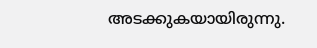അടക്കുകയായിരുന്നു.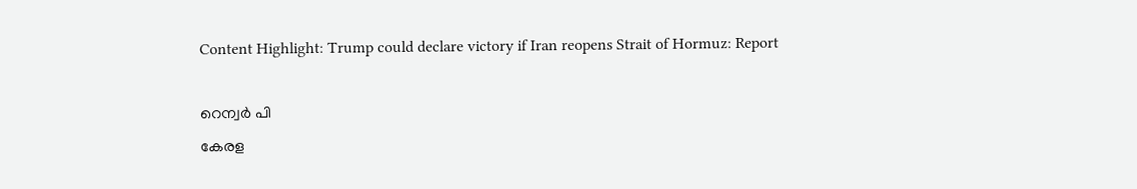Content Highlight: Trump could declare victory if Iran reopens Strait of Hormuz: Report

റെന്വര്‍ പി
കേരള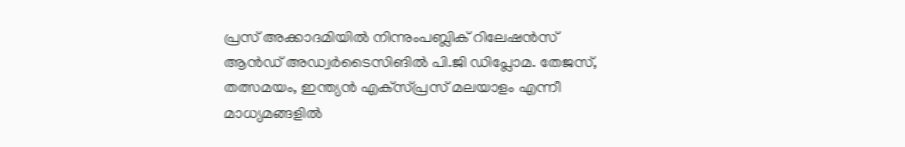പ്രസ് അക്കാദമിയില്‍ നിന്നുംപബ്ലിക് റിലേഷന്‍സ് ആന്‍ഡ് അഡ്വര്‍ടൈസിങില്‍ പി.ജി ഡിപ്ലോമ. തേജസ്, തത്സമയം, ഇന്ത്യന്‍ എക്‌സ്പ്രസ് മലയാളം എന്നീ മാധ്യമങ്ങളില്‍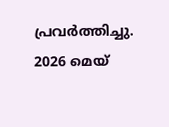പ്രവര്‍ത്തിച്ചു. 2026 മെയ്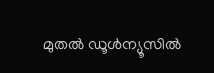മുതല്‍ ഡൂള്‍ന്യൂസില്‍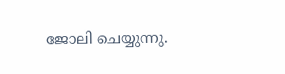ജോലി ചെയ്യുന്നു.